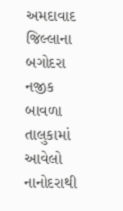અમદાવાદ જિલ્લાના બગોદરા નજીક બાવળા તાલુકામાં આવેલો નાનોદરાથી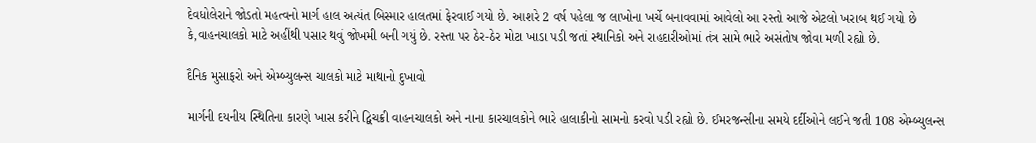દેવધોલેરાને જોડતો મહત્વનો માર્ગ હાલ અત્યંત બિસ્માર હાલતમાં ફેરવાઈ ગયો છે. આશરે 2 વર્ષ પહેલા જ લાખોના ખર્ચે બનાવવામાં આવેલો આ રસ્તો આજે એટલો ખરાબ થઈ ગયો છે કે,વાહનચાલકો માટે અહીંથી પસાર થવું જોખમી બની ગયું છે. રસ્તા પર ઠેર-ઠેર મોટા ખાડા પડી જતાં સ્થાનિકો અને રાહદારીઓમાં તંત્ર સામે ભારે અસંતોષ જોવા મળી રહ્યો છે.

દૈનિક મુસાફરો અને એમ્બ્યુલન્સ ચાલકો માટે માથાનો દુખાવો

માર્ગની દયનીય સ્થિતિના કારણે ખાસ કરીને દ્વિચક્રી વાહનચાલકો અને નાના કારચાલકોને ભારે હાલાકીનો સામનો કરવો પડી રહ્યો છે. ઈમરજન્સીના સમયે દર્દીઓને લઈને જતી 108 એમ્બ્યુલન્સ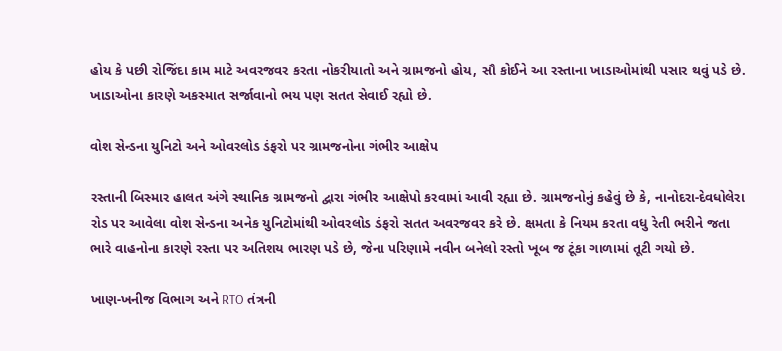હોય કે પછી રોજિંદા કામ માટે અવરજવર કરતા નોકરીયાતો અને ગ્રામજનો હોય, સૌ કોઈને આ રસ્તાના ખાડાઓમાંથી પસાર થવું પડે છે. ખાડાઓના કારણે અકસ્માત સર્જાવાનો ભય પણ સતત સેવાઈ રહ્યો છે.

વોશ સેન્ડના યુનિટો અને ઓવરલોડ ડંફરો પર ગ્રામજનોના ગંભીર આક્ષેપ

રસ્તાની બિસ્માર હાલત અંગે સ્થાનિક ગ્રામજનો દ્વારા ગંભીર આક્ષેપો કરવામાં આવી રહ્યા છે. ગ્રામજનોનું કહેવું છે કે, નાનોદરા-દેવધોલેરા રોડ પર આવેલા વોશ સેન્ડના અનેક યુનિટોમાંથી ઓવરલોડ ડંફરો સતત અવરજવર કરે છે. ક્ષમતા કે નિયમ કરતા વધુ રેતી ભરીને જતા ભારે વાહનોના કારણે રસ્તા પર અતિશય ભારણ પડે છે, જેના પરિણામે નવીન બનેલો રસ્તો ખૂબ જ ટૂંકા ગાળામાં તૂટી ગયો છે.

ખાણ-ખનીજ વિભાગ અને RTO તંત્રની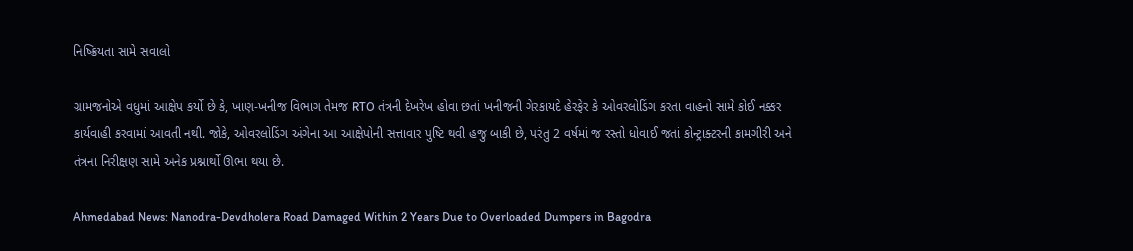નિષ્ક્રિયતા સામે સવાલો

ગ્રામજનોએ વધુમાં આક્ષેપ કર્યો છે કે, ખાણ-ખનીજ વિભાગ તેમજ RTO તંત્રની દેખરેખ હોવા છતાં ખનીજની ગેરકાયદે હેરફેર કે ઓવરલોડિંગ કરતા વાહનો સામે કોઈ નક્કર કાર્યવાહી કરવામાં આવતી નથી. જોકે, ઓવરલોડિંગ અંગેના આ આક્ષેપોની સત્તાવાર પુષ્ટિ થવી હજુ બાકી છે, પરંતુ 2 વર્ષમાં જ રસ્તો ધોવાઈ જતાં કોન્ટ્રાક્ટરની કામગીરી અને તંત્રના નિરીક્ષણ સામે અનેક પ્રશ્નાર્થો ઊભા થયા છે.

Ahmedabad News: Nanodra-Devdholera Road Damaged Within 2 Years Due to Overloaded Dumpers in Bagodra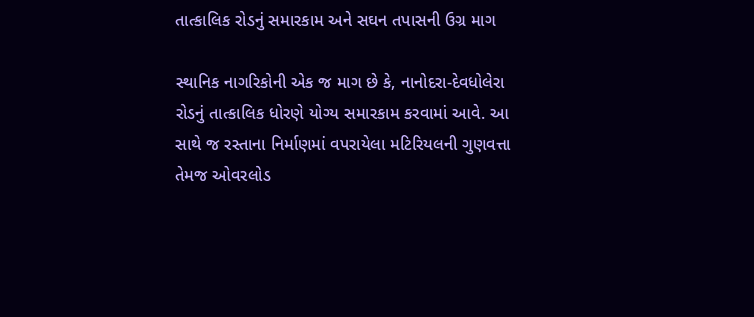તાત્કાલિક રોડનું સમારકામ અને સઘન તપાસની ઉગ્ર માગ

સ્થાનિક નાગરિકોની એક જ માગ છે કે, નાનોદરા-દેવધોલેરા રોડનું તાત્કાલિક ધોરણે યોગ્ય સમારકામ કરવામાં આવે. આ સાથે જ રસ્તાના નિર્માણમાં વપરાયેલા મટિરિયલની ગુણવત્તા તેમજ ઓવરલોડ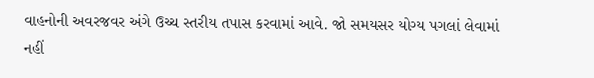વાહનોની અવરજવર અંગે ઉચ્ચ સ્તરીય તપાસ કરવામાં આવે. જો સમયસર યોગ્ય પગલાં લેવામાં નહીં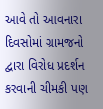આવે તો આવનારા દિવસોમાં ગ્રામજનો દ્વારા વિરોધ પ્રદર્શન કરવાની ચીમકી પણ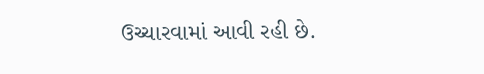ઉચ્ચારવામાં આવી રહી છે.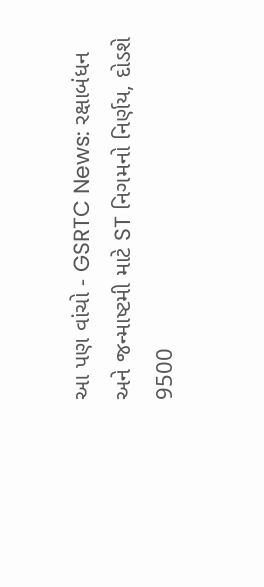આ પણ વાંચો - GSRTC News: રક્ષાબંધન અને જન્માષ્ટમી માટે ST નિગમનો નિર્ણય, દોડશે 9500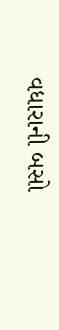વધારાની બસો